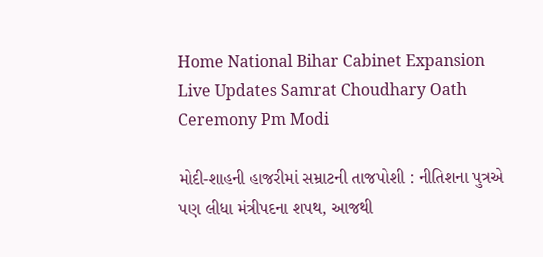Home National Bihar Cabinet Expansion Live Updates Samrat Choudhary Oath Ceremony Pm Modi

મોદી-શાહની હાજરીમાં સમ્રાટની તાજપોશી : નીતિશના પુત્રએ પણ લીધા મંત્રીપદના શપથ, આજથી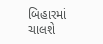બિહારમાં ચાલશે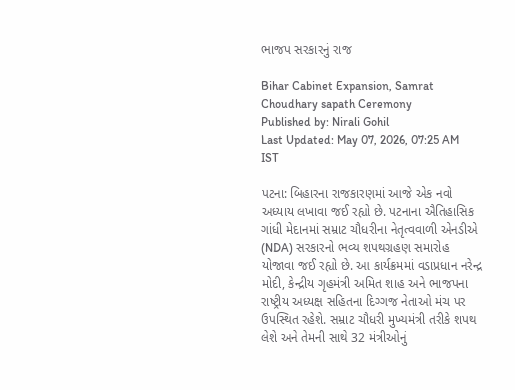ભાજપ સરકારનું રાજ

Bihar Cabinet Expansion, Samrat Choudhary sapath Ceremony
Published by: Nirali Gohil
Last Updated: May 07, 2026, 07:25 AM IST

પટના: બિહારના રાજકારણમાં આજે એક નવો અધ્યાય લખાવા જઈ રહ્યો છે. પટનાના ઐતિહાસિક ગાંધી મેદાનમાં સમ્રાટ ચૌધરીના નેતૃત્વવાળી એનડીએ (NDA) સરકારનો ભવ્ય શપથગ્રહણ સમારોહ યોજાવા જઈ રહ્યો છે. આ કાર્યક્રમમાં વડાપ્રધાન નરેન્દ્ર મોદી, કેન્દ્રીય ગૃહમંત્રી અમિત શાહ અને ભાજપના રાષ્ટ્રીય અધ્યક્ષ સહિતના દિગ્ગજ નેતાઓ મંચ પર ઉપસ્થિત રહેશે. સમ્રાટ ચૌધરી મુખ્યમંત્રી તરીકે શપથ લેશે અને તેમની સાથે 32 મંત્રીઓનું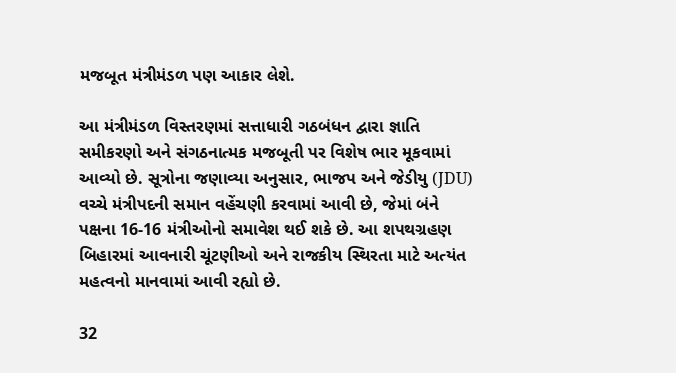મજબૂત મંત્રીમંડળ પણ આકાર લેશે.

આ મંત્રીમંડળ વિસ્તરણમાં સત્તાધારી ગઠબંધન દ્વારા જ્ઞાતિ સમીકરણો અને સંગઠનાત્મક મજબૂતી પર વિશેષ ભાર મૂકવામાં આવ્યો છે. સૂત્રોના જણાવ્યા અનુસાર, ભાજપ અને જેડીયુ (JDU) વચ્ચે મંત્રીપદની સમાન વહેંચણી કરવામાં આવી છે, જેમાં બંને પક્ષના 16-16 મંત્રીઓનો સમાવેશ થઈ શકે છે. આ શપથગ્રહણ બિહારમાં આવનારી ચૂંટણીઓ અને રાજકીય સ્થિરતા માટે અત્યંત મહત્વનો માનવામાં આવી રહ્યો છે.

32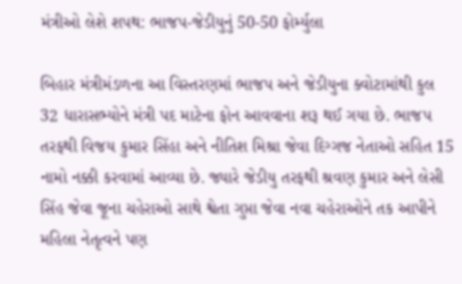મંત્રીઓ લેશે શપથ: ભાજપ-જેડીયુનું 50-50 ફોર્મ્યુલા

બિહાર મંત્રીમંડળના આ વિસ્તરણમાં ભાજપ અને જેડીયુના ક્વોટામાંથી કુલ 32 ધારાસભ્યોને મંત્રી પદ માટેના ફોન આવવાના શરૂ થઈ ગયા છે. ભાજપ તરફથી વિજય કુમાર સિંહા અને નીતિશ મિશ્રા જેવા દિગ્ગજ નેતાઓ સહિત 15 નામો નક્કી કરવામાં આવ્યા છે. જ્યારે જેડીયુ તરફથી શ્રવણ કુમાર અને લેસી સિંહ જેવા જૂના ચહેરાઓ સાથે શ્વેતા ગુપ્તા જેવા નવા ચહેરાઓને તક આપીને મહિલા નેતૃત્વને પણ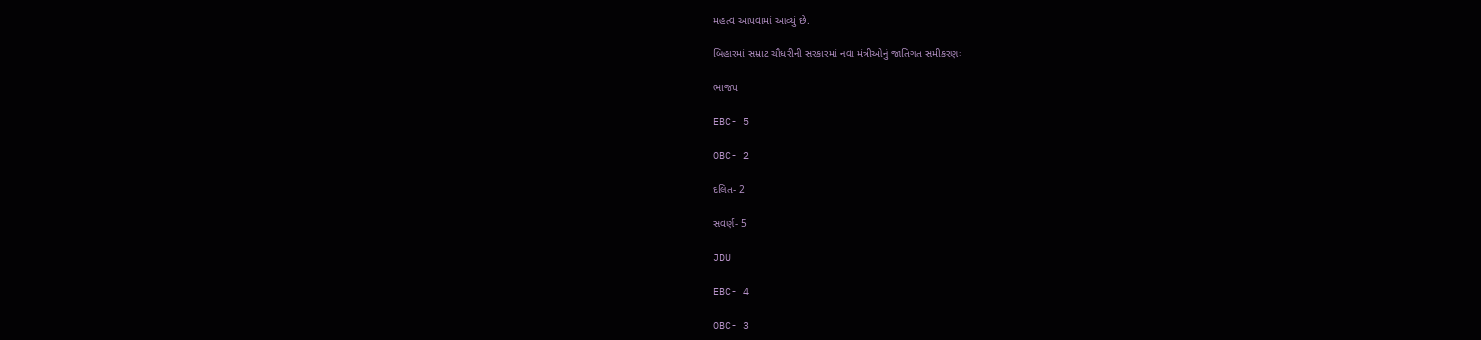મહત્વ આપવામાં આવ્યું છે.

બિહારમાં સમ્રાટ ચૌધરીની સરકારમાં નવા મંત્રીઓનું જાતિગત સમીકરણઃ

ભાજપ

EBC- 5

OBC- 2

દલિત- 2

સવર્ણ- 5

JDU

EBC- 4

OBC- 3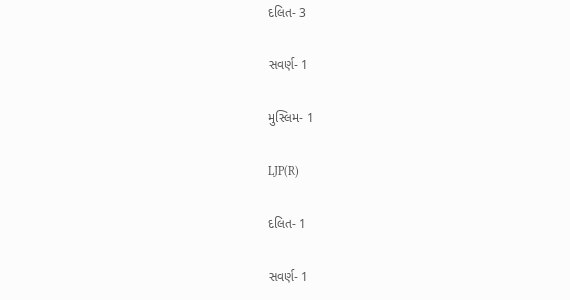દલિત- 3

સવર્ણ- 1

મુસ્લિમ- 1

LJP(R)

દલિત- 1

સવર્ણ- 1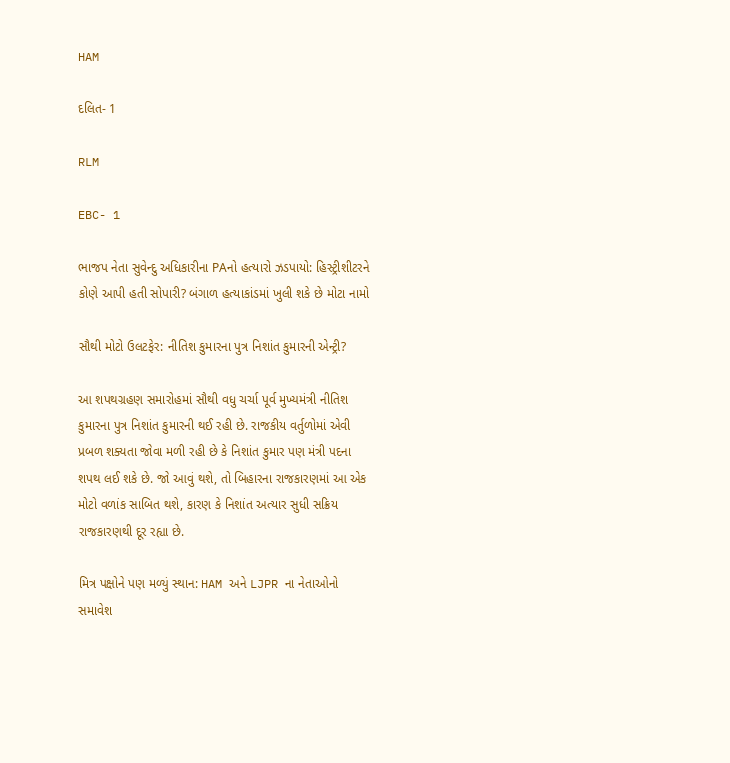HAM

દલિત- 1

RLM

EBC- 1

ભાજપ નેતા સુવેન્દુ અધિકારીના PAનો હત્યારો ઝડપાયો: હિસ્ટ્રીશીટરને કોણે આપી હતી સોપારી? બંગાળ હત્યાકાંડમાં ખુલી શકે છે મોટા નામો

સૌથી મોટો ઉલટફેર: નીતિશ કુમારના પુત્ર નિશાંત કુમારની એન્ટ્રી?

આ શપથગ્રહણ સમારોહમાં સૌથી વધુ ચર્ચા પૂર્વ મુખ્યમંત્રી નીતિશ કુમારના પુત્ર નિશાંત કુમારની થઈ રહી છે. રાજકીય વર્તુળોમાં એવી પ્રબળ શક્યતા જોવા મળી રહી છે કે નિશાંત કુમાર પણ મંત્રી પદના શપથ લઈ શકે છે. જો આવું થશે, તો બિહારના રાજકારણમાં આ એક મોટો વળાંક સાબિત થશે, કારણ કે નિશાંત અત્યાર સુધી સક્રિય રાજકારણથી દૂર રહ્યા છે.

મિત્ર પક્ષોને પણ મળ્યું સ્થાન: HAM અને LJPR ના નેતાઓનો સમાવેશ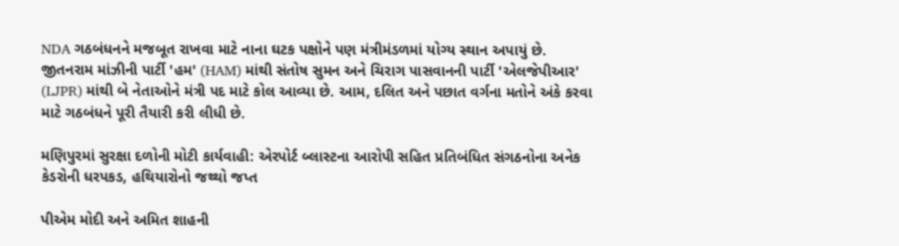NDA ગઠબંધનને મજબૂત રાખવા માટે નાના ઘટક પક્ષોને પણ મંત્રીમંડળમાં યોગ્ય સ્થાન અપાયું છે. જીતનરામ માંઝીની પાર્ટી 'હમ' (HAM) માંથી સંતોષ સુમન અને ચિરાગ પાસવાનની પાર્ટી 'એલજેપીઆર' (LJPR) માંથી બે નેતાઓને મંત્રી પદ માટે કોલ આવ્યા છે. આમ, દલિત અને પછાત વર્ગના મતોને અંકે કરવા માટે ગઠબંધને પૂરી તૈયારી કરી લીધી છે.

મણિપુરમાં સુરક્ષા દળોની મોટી કાર્યવાહી: એરપોર્ટ બ્લાસ્ટના આરોપી સહિત પ્રતિબંધિત સંગઠનોના અનેક કેડરોની ધરપકડ, હથિયારોનો જથ્થો જપ્ત

પીએમ મોદી અને અમિત શાહની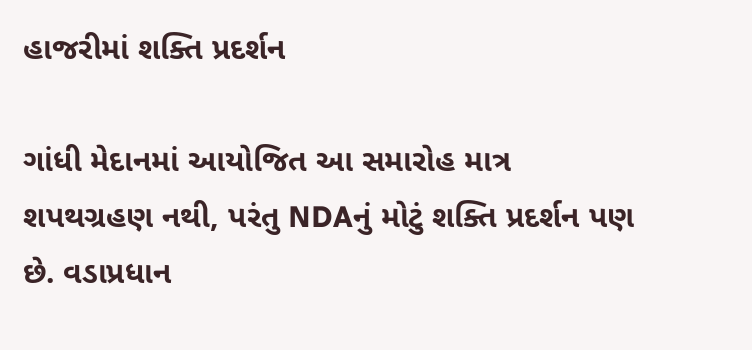હાજરીમાં શક્તિ પ્રદર્શન

ગાંધી મેદાનમાં આયોજિત આ સમારોહ માત્ર શપથગ્રહણ નથી, પરંતુ NDAનું મોટું શક્તિ પ્રદર્શન પણ છે. વડાપ્રધાન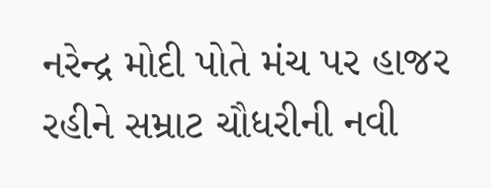નરેન્દ્ર મોદી પોતે મંચ પર હાજર રહીને સમ્રાટ ચૌધરીની નવી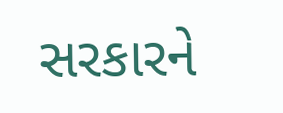સરકારને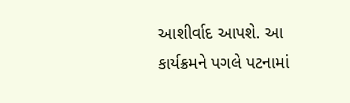આશીર્વાદ આપશે. આ કાર્યક્રમને પગલે પટનામાં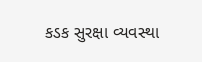કડક સુરક્ષા વ્યવસ્થા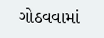ગોઠવવામાં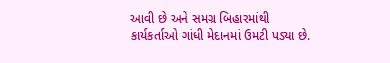આવી છે અને સમગ્ર બિહારમાંથી કાર્યકર્તાઓ ગાંધી મેદાનમાં ઉમટી પડ્યા છે.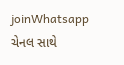joinWhatsapp ચેનલ સાથે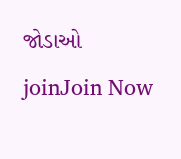જોડાઓ
joinJoin Now